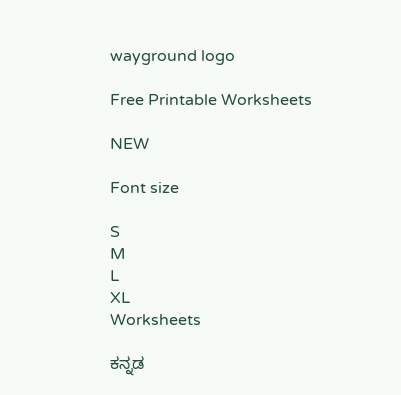wayground logo

Free Printable Worksheets

NEW

Font size

S
M
L
XL
Worksheets

ಕನ್ನಡ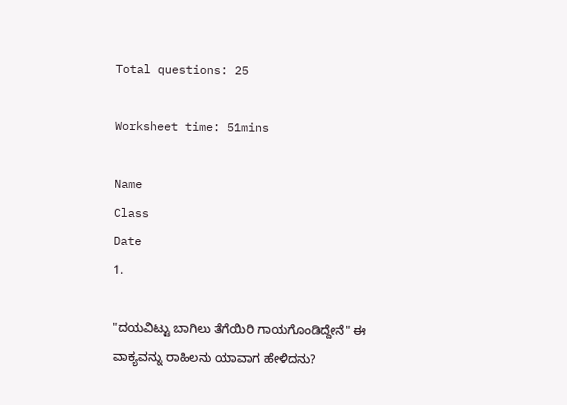Total questions: 25

Worksheet time: 51mins

Name
Class
Date
1.

"ದಯವಿಟ್ಟು ಬಾಗಿಲು ತೆಗೆಯಿರಿ ಗಾಯಗೊಂಡಿದ್ದೇನೆ" ಈ ವಾಕ್ಯವನ್ನು ರಾಹಿಲನು ಯಾವಾಗ ಹೇಳಿದನು?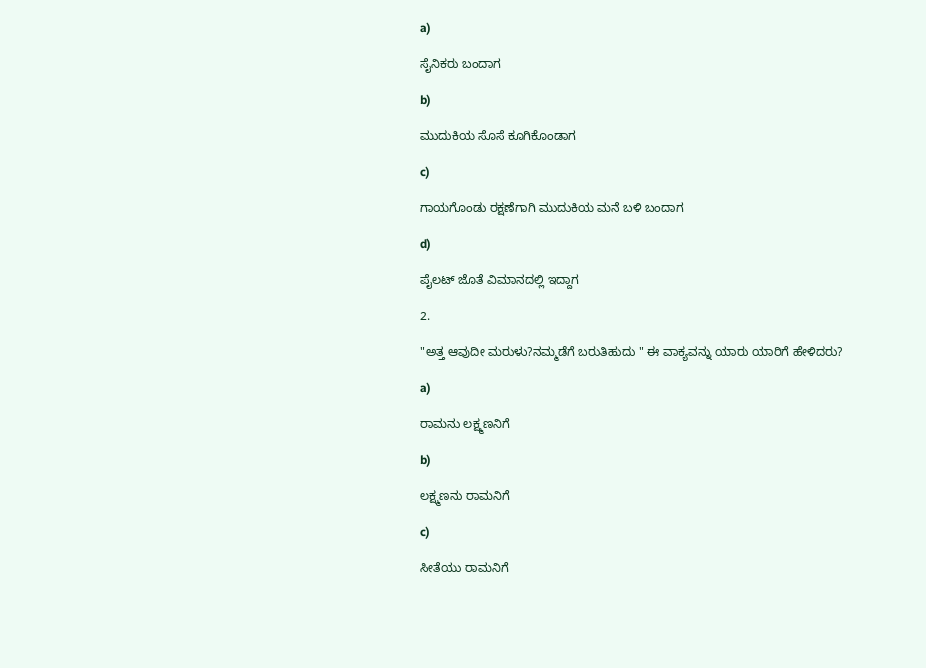a)

ಸೈನಿಕರು ಬಂದಾಗ

b)

ಮುದುಕಿಯ ಸೊಸೆ ಕೂಗಿಕೊಂಡಾಗ

c)

ಗಾಯಗೊಂಡು ರಕ್ಷಣೆಗಾಗಿ ಮುದುಕಿಯ ಮನೆ ಬಳಿ ಬಂದಾಗ

d)

ಪೈಲಟ್ ಜೊತೆ ವಿಮಾನದಲ್ಲಿ ಇದ್ದಾಗ

2.

"ಅತ್ತ ಆವುದೀ ಮರುಳು?ನಮ್ಮಡೆಗೆ ಬರುತಿಹುದು " ಈ ವಾಕ್ಯವನ್ನು ಯಾರು ಯಾರಿಗೆ ಹೇಳಿದರು?

a)

ರಾಮನು ಲಕ್ಷ್ಮಣನಿಗೆ

b)

ಲಕ್ಷ್ಮಣನು ರಾಮನಿಗೆ

c)

ಸೀತೆಯು ರಾಮನಿಗೆ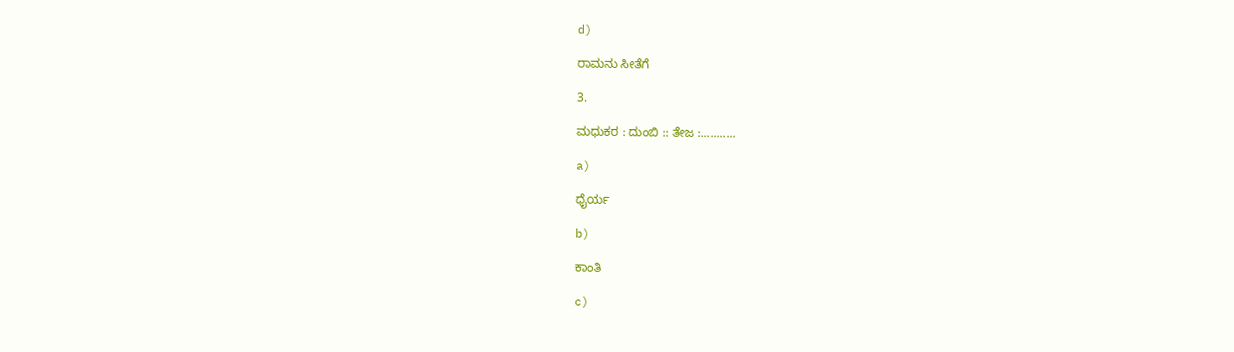d)

ರಾಮನು ಸೀತೆಗೆ

3.

ಮಧುಕರ : ದುಂಬಿ :: ತೇಜ :...........

a)

ಧೈರ್ಯ

b)

ಕಾಂತಿ

c)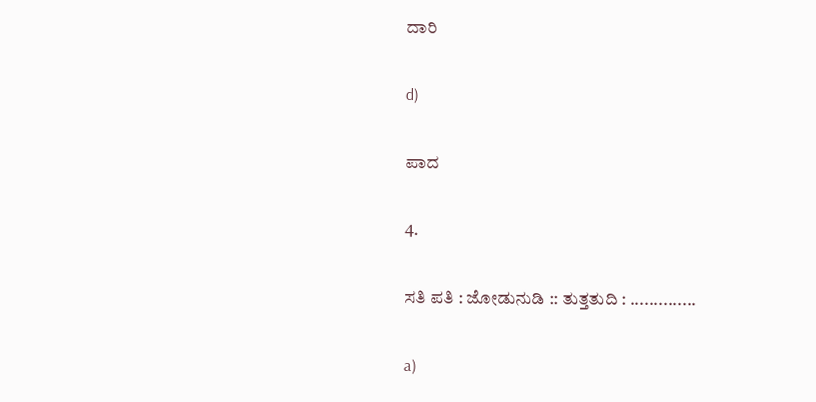ದಾರಿ

d)

ಪಾದ

4.

ಸತಿ ಪತಿ : ಜೋಡುನುಡಿ :: ತುತ್ತತುದಿ : ..............

a)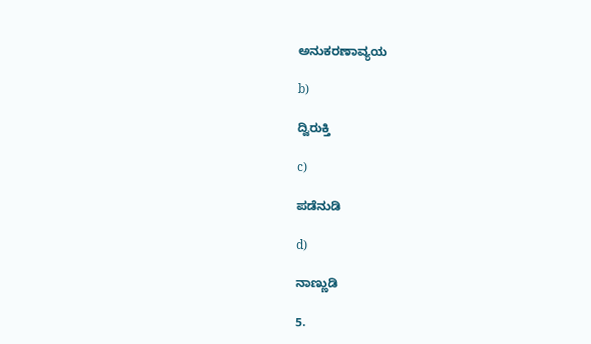ಅನುಕರಣಾವ್ಯಯ

b)

ದ್ವಿರುಕ್ತಿ

c)

ಪಡೆನುಡಿ

d)

ನಾಣ್ಣುಡಿ

5.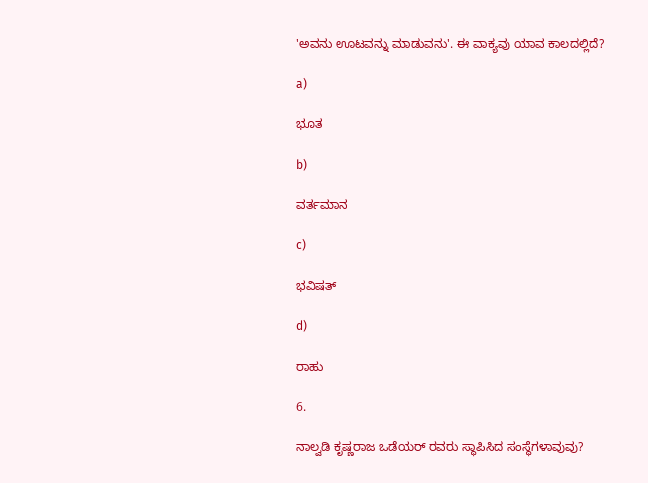'ಅವನು ಊಟವನ್ನು ಮಾಡುವನು'. ಈ ವಾಕ್ಯವು ಯಾವ ಕಾಲದಲ್ಲಿದೆ?

a)

ಭೂತ

b)

ವರ್ತಮಾನ

c)

ಭವಿಷತ್

d)

ರಾಹು

6.

ನಾಲ್ವಡಿ ಕೃಷ್ಣರಾಜ ಒಡೆಯರ್ ರವರು ಸ್ಥಾಪಿಸಿದ ಸಂಸ್ಥೆಗಳಾವುವು?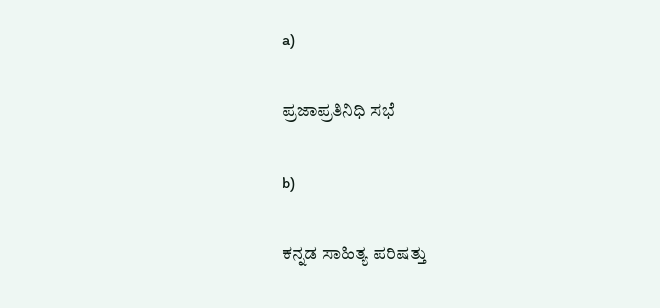a)

ಪ್ರಜಾಪ್ರತಿನಿಧಿ ಸಭೆ

b)

ಕನ್ನಡ ಸಾಹಿತ್ಯ ಪರಿಷತ್ತು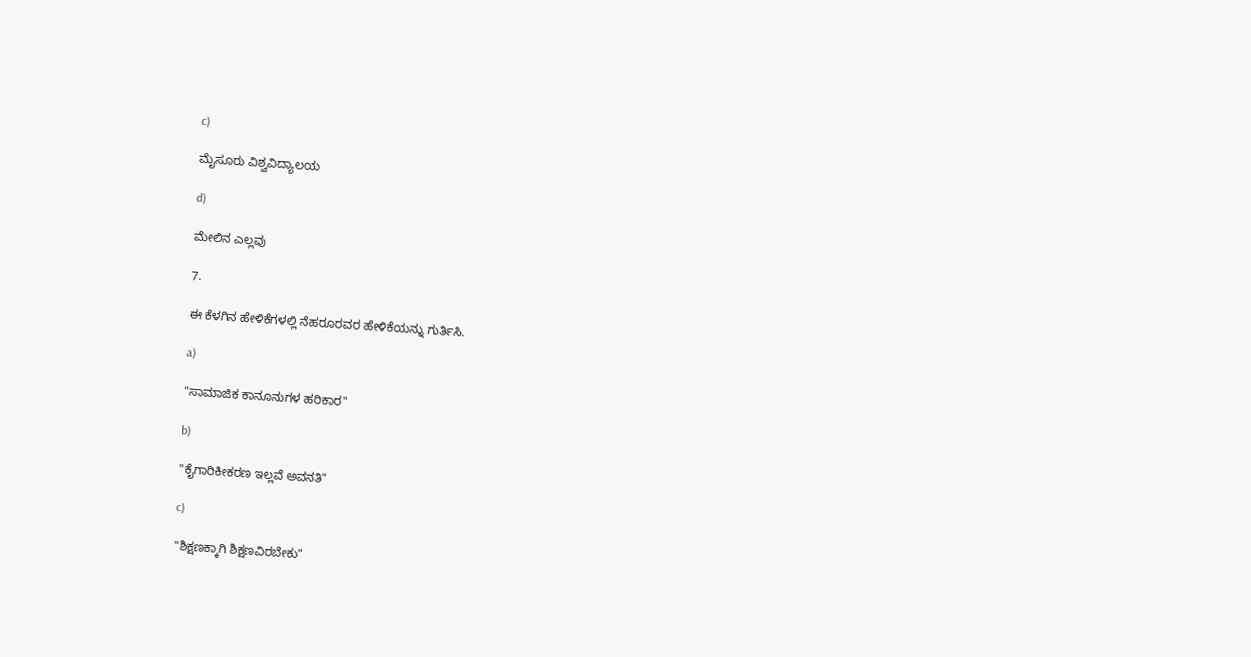c)

ಮೈಸೂರು ವಿಶ್ವವಿದ್ಯಾಲಯ

d)

ಮೇಲಿನ ಎಲ್ಲವು

7.

ಈ ಕೆಳಗಿನ ಹೇಳಿಕೆಗಳಲ್ಲಿ ನೆಹರೂರವರ ಹೇಳಿಕೆಯನ್ನು ಗುರ್ತಿಸಿ.

a)

"ಸಾಮಾಜಿಕ ಕಾನೂನುಗಳ ಹರಿಕಾರ"

b)

"ಕೈಗಾರಿಕೀಕರಣ ಇಲ್ಲವೆ ಅವನತಿ"

c)

"ಶಿಕ್ಷಣಕ್ಕಾಗಿ ಶಿಕ್ಷಣವಿರಬೇಕು"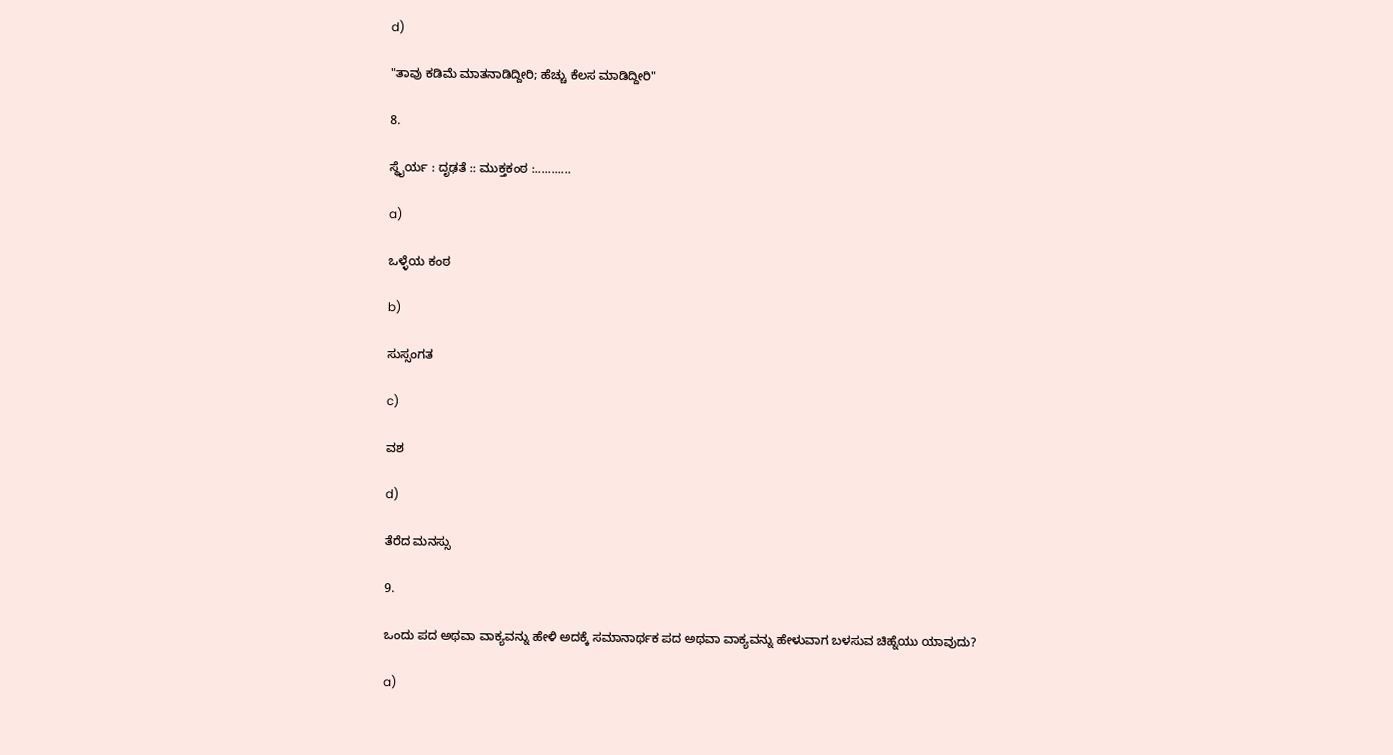d)

"ತಾವು ಕಡಿಮೆ ಮಾತನಾಡಿದ್ದೀರಿ; ಹೆಚ್ಚು ಕೆಲಸ ಮಾಡಿದ್ದೀರಿ"

8.

ಸ್ಥೈರ್ಯ : ದೃಢತೆ :: ಮುಕ್ತಕಂಠ :...........

a)

ಒಳ್ಳೆಯ ಕಂಠ

b)

ಸುಸ್ಸಂಗತ

c)

ವಶ

d)

ತೆರೆದ ಮನಸ್ಸು

9.

ಒಂದು ಪದ ಅಥವಾ ವಾಕ್ಯವನ್ನು ಹೇಳಿ ಅದಕ್ಕೆ ಸಮಾನಾರ್ಥಕ ಪದ ಅಥವಾ ವಾಕ್ಯವನ್ನು ಹೇಳುವಾಗ ಬಳಸುವ ಚಿಹ್ನೆಯು ಯಾವುದು?

a)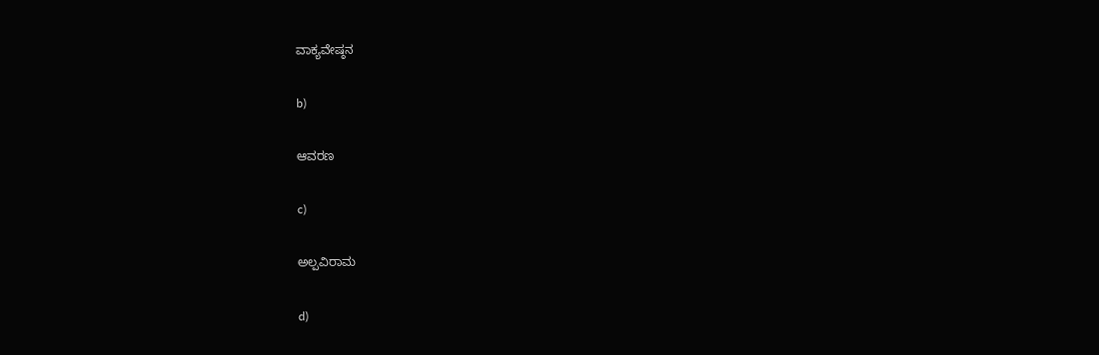ವಾಕ್ಯವೇಷ್ಠನ

b)

ಆವರಣ

c)

ಅಲ್ಪವಿರಾಮ

d)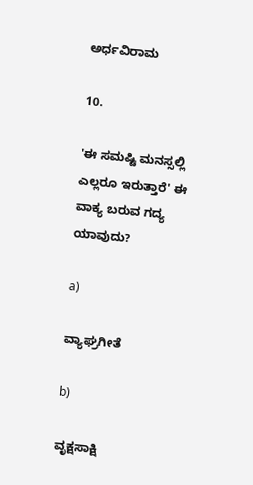ಅರ್ಧವಿರಾಮ

10.

'ಈ ಸಮಷ್ಟಿ ಮನಸ್ಸಲ್ಲಿ ಎಲ್ಲರೂ ಇರುತ್ತಾರೆ' ಈ ವಾಕ್ಯ ಬರುವ ಗದ್ಯ ಯಾವುದು?

a)

ವ್ಯಾಘ್ರಗೀತೆ

b)

ವೃಕ್ಷಸಾಕ್ಷಿ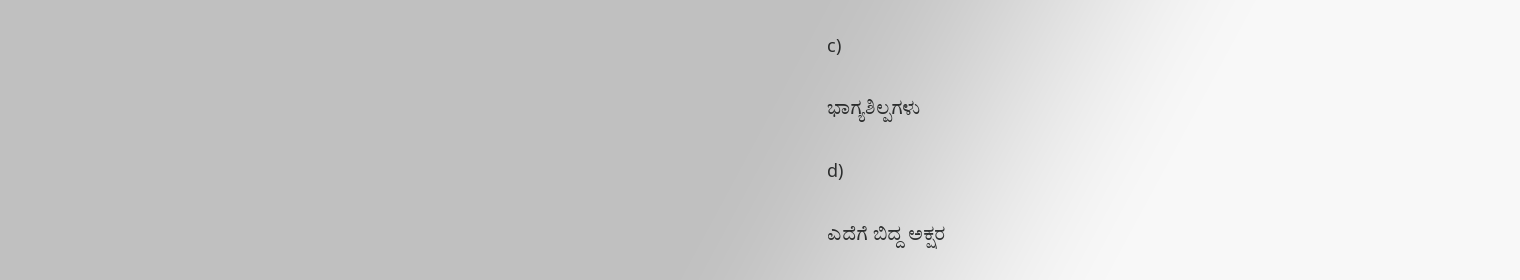c)

ಭಾಗ್ಯಶಿಲ್ಪಗಳು

d)

ಎದೆಗೆ ಬಿದ್ದ ಅಕ್ಷರ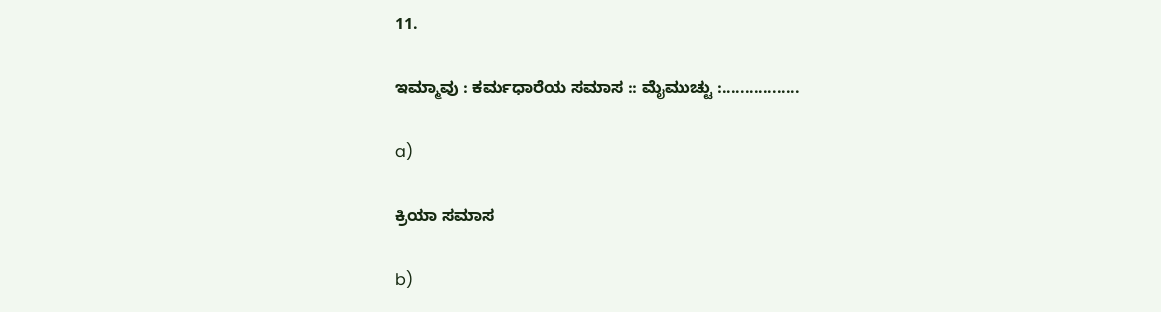11.

ಇಮ್ಮಾವು : ಕರ್ಮಧಾರೆಯ ಸಮಾಸ :: ಮೈಮುಚ್ಟು :.................

a)

ಕ್ರಿಯಾ ಸಮಾಸ

b)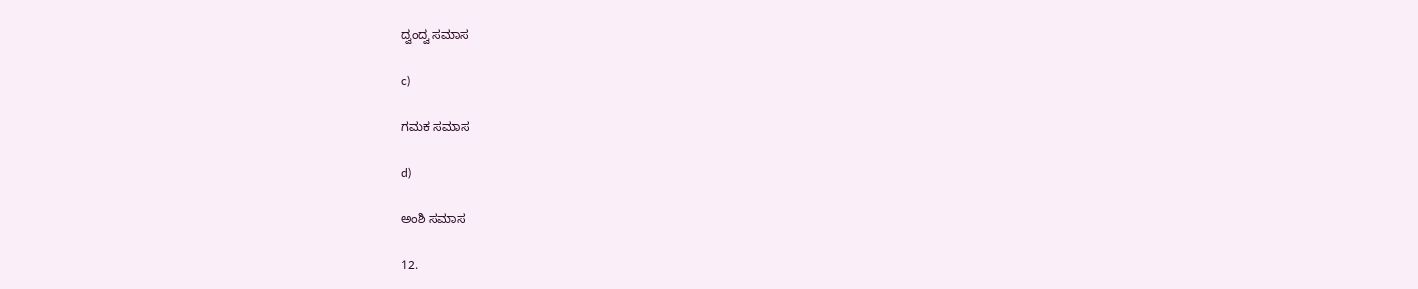ದ್ವಂದ್ವ ಸಮಾಸ

c)

ಗಮಕ ಸಮಾಸ

d)

ಅಂಶಿ ಸಮಾಸ

12.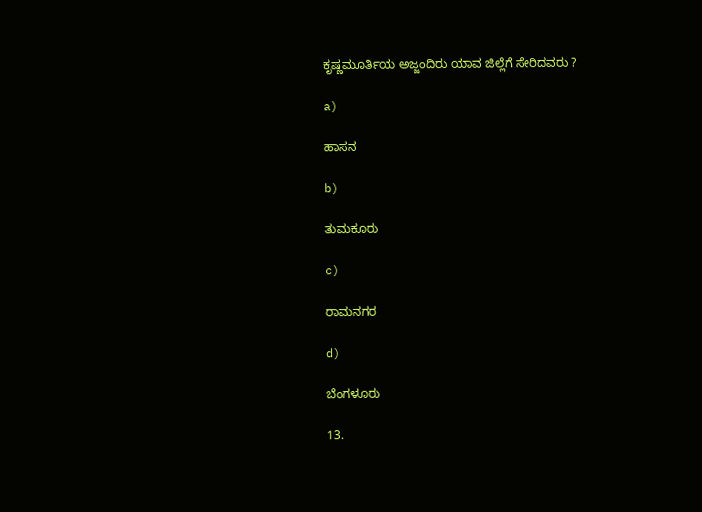ಕೃಷ್ಣಮೂರ್ತಿಯ ಅಜ್ಜಂದಿರು ಯಾವ ಜಿಲ್ಲೆಗೆ ಸೇರಿದವರು ?

a)

ಹಾಸನ

b)

ತುಮಕೂರು

c)

ರಾಮನಗರ

d)

ಬೆಂಗಳೂರು

13.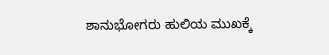ಶಾನುಭೋಗರು ಹುಲಿಯ ಮುಖಕ್ಕೆ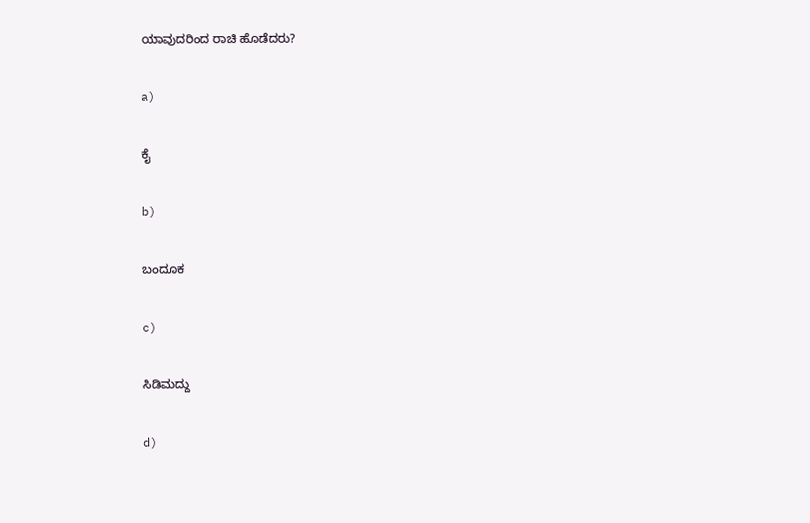ಯಾವುದರಿಂದ ರಾಚಿ ಹೊಡೆದರು?

a)

ಕೈ

b)

ಬಂದೂಕ

c)

ಸಿಡಿಮದ್ದು

d)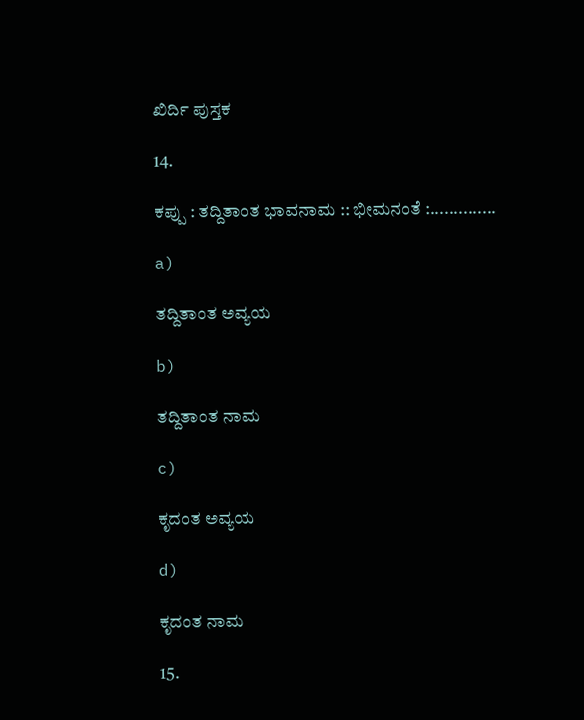ಖಿರ್ದಿ ಪುಸ್ತಕ

14.

ಕಪ್ಪು : ತದ್ದಿತಾಂತ ಭಾವನಾಮ :: ಭೀಮನಂತೆ :..............

a)

ತದ್ದಿತಾಂತ ಅವ್ಯಯ

b)

ತದ್ದಿತಾಂತ ನಾಮ

c)

ಕೃದಂತ ಅವ್ಯಯ

d)

ಕೃದಂತ ನಾಮ

15.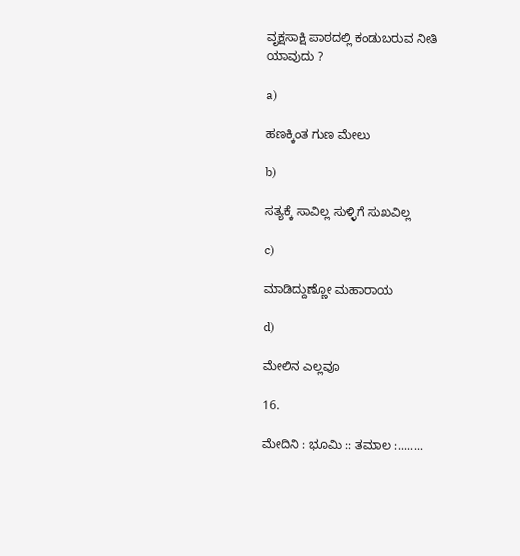ವೃಕ್ಷಸಾಕ್ಷಿ ಪಾಠದಲ್ಲಿ ಕಂಡುಬರುವ ನೀತಿ ಯಾವುದು ?

a)

ಹಣಕ್ಕಿಂತ ಗುಣ ಮೇಲು

b)

ಸತ್ಯಕ್ಕೆ ಸಾವಿಲ್ಲ ಸುಳ್ಳಿಗೆ ಸುಖವಿಲ್ಲ

c)

ಮಾಡಿದ್ದುಣ್ಣೋ ಮಹಾರಾಯ

d)

ಮೇಲಿನ ಎಲ್ಲವೂ

16.

ಮೇದಿನಿ : ಭೂಮಿ :: ತಮಾಲ :........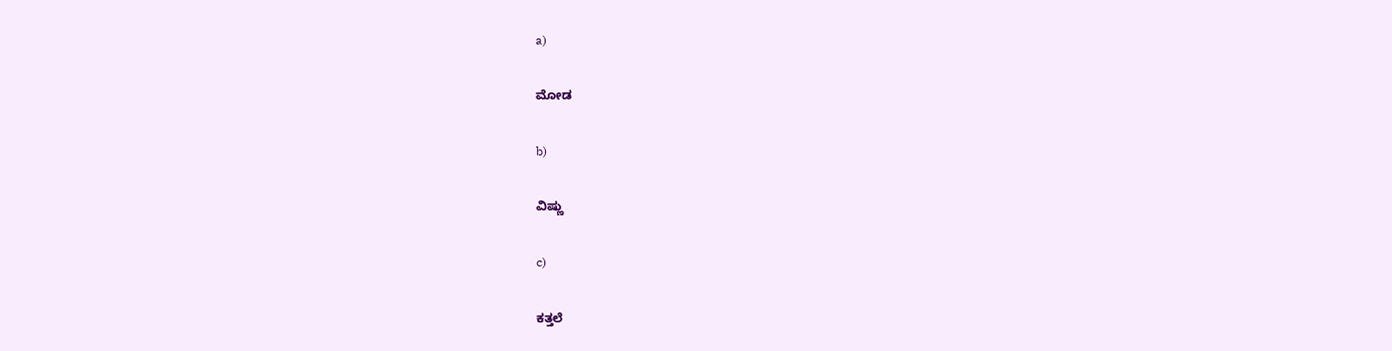a)

ಮೋಡ

b)

ವಿಷ್ಣು

c)

ಕತ್ತಲೆ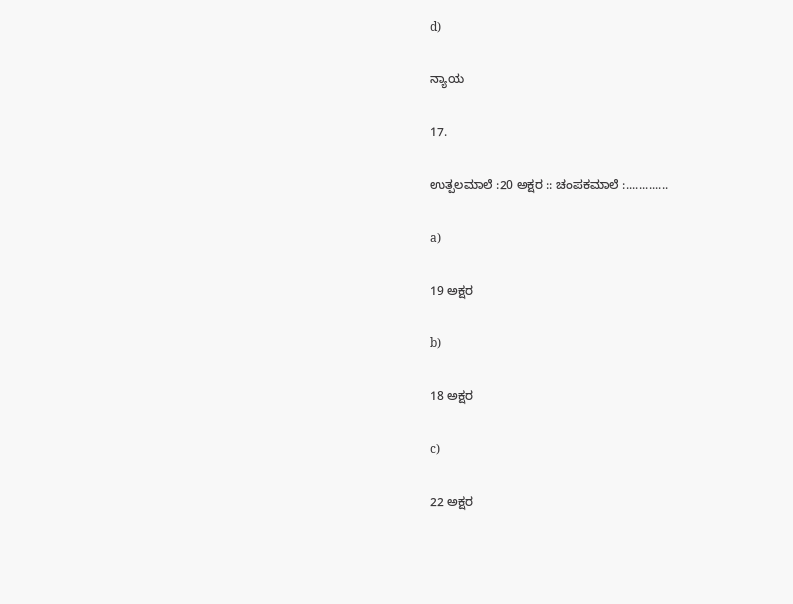d)

ನ್ಯಾಯ

17.

ಉತ್ಪಲಮಾಲೆ :20 ಅಕ್ಷರ :: ಚಂಪಕಮಾಲೆ :.............

a)

19 ಅಕ್ಷರ

b)

18 ಅಕ್ಷರ

c)

22 ಅಕ್ಷರ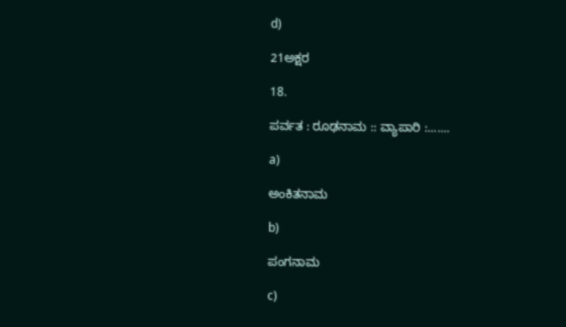d)

21ಅಕ್ಷರ

18.

ಪರ್ವತ : ರೂಢನಾಮ :: ವ್ಯಾಪಾರಿ :.......

a)

ಅಂಕಿತನಾಮ

b)

ಪಂಗನಾಮ

c)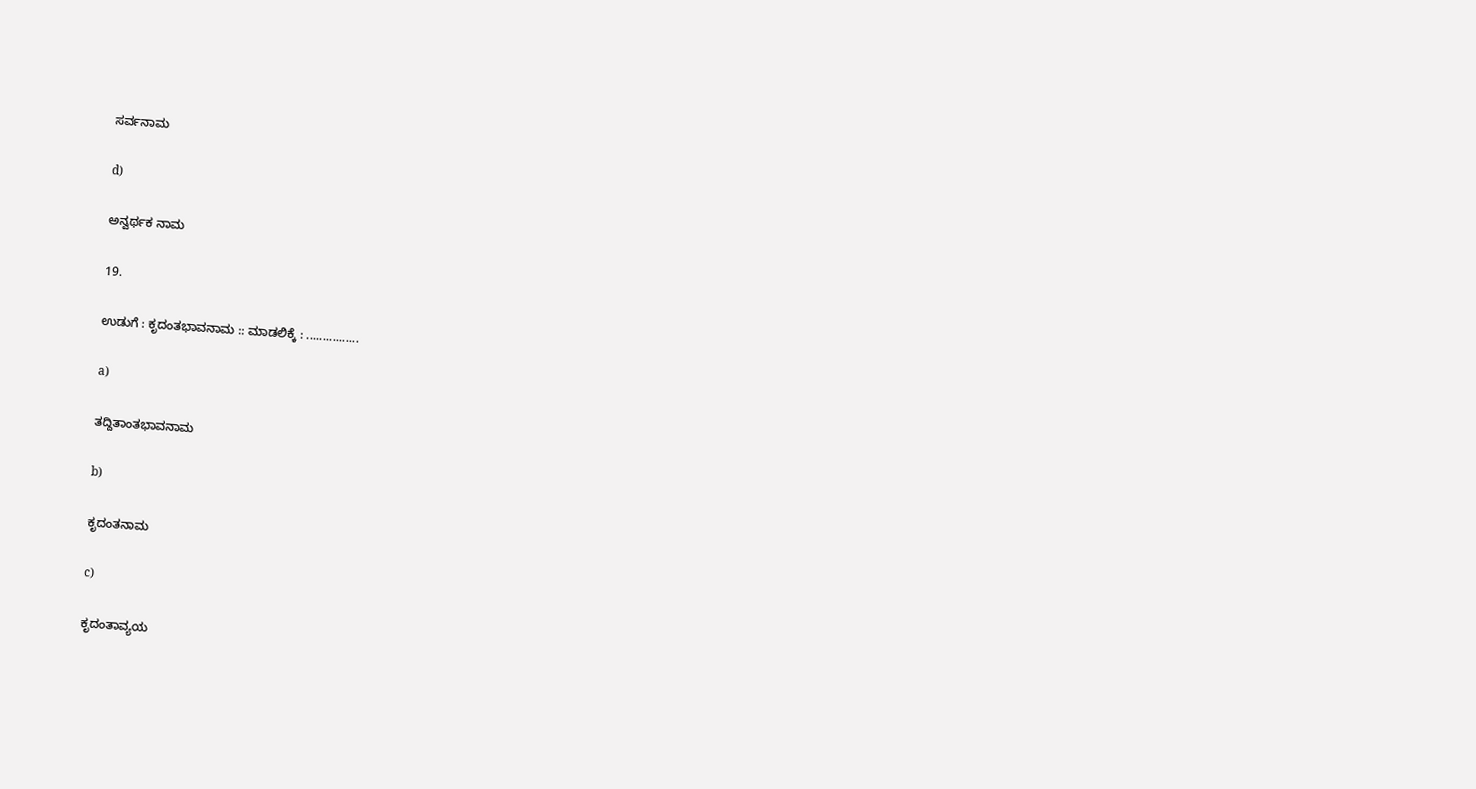ಸರ್ವನಾಮ

d)

ಅನ್ವರ್ಥಕ ನಾಮ

19.

ಉಡುಗೆ : ಕೃದಂತಭಾವನಾಮ :: ಮಾಡಲಿಕ್ಕೆ : ................

a)

ತದ್ದಿತಾಂತಭಾವನಾಮ

b)

ಕೃದಂತನಾಮ

c)

ಕೃದಂತಾವ್ಯಯ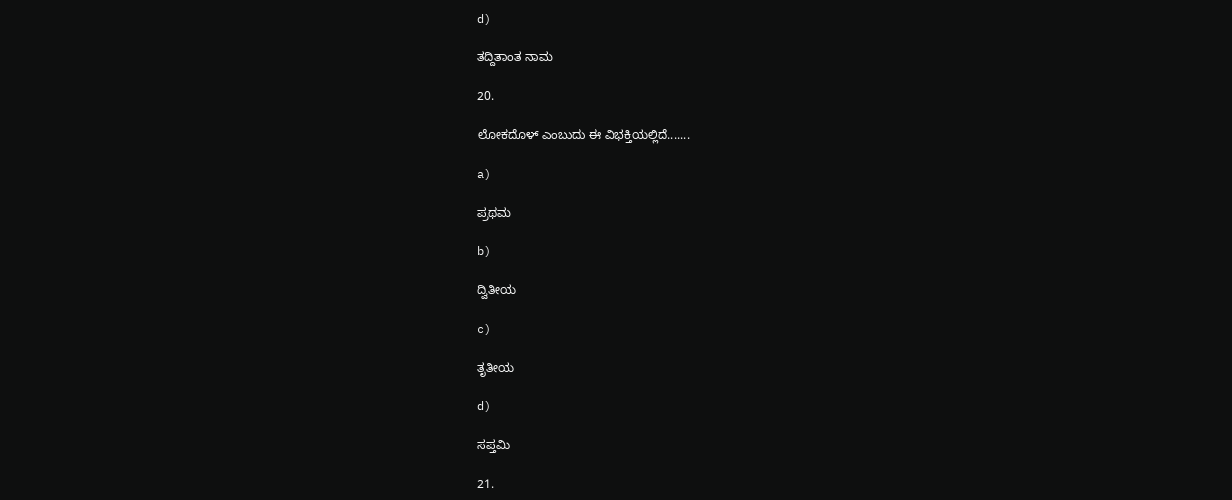d)

ತದ್ದಿತಾಂತ ನಾಮ

20.

ಲೋಕದೊಳ್ ಎಂಬುದು ಈ ವಿಭಕ್ತಿಯಲ್ಲಿದೆ.......

a)

ಪ್ರಥಮ

b)

ದ್ವಿತೀಯ

c)

ತೃತೀಯ

d)

ಸಪ್ತಮಿ

21.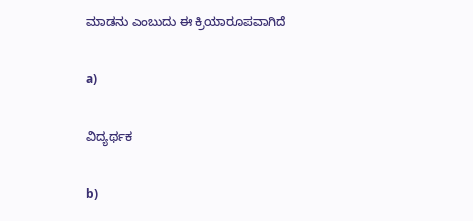ಮಾಡನು ಎಂಬುದು ಈ ಕ್ರಿಯಾರೂಪವಾಗಿದೆ

a)

ವಿದ್ಯರ್ಥಕ

b)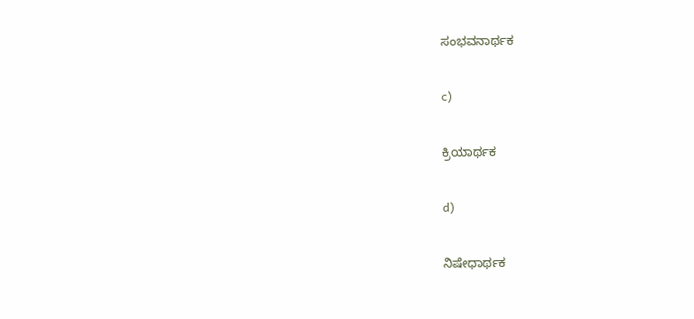ಸಂಭವನಾರ್ಥಕ

c)

ಕ್ರಿಯಾರ್ಥಕ

d)

ನಿಷೇಧಾರ್ಥಕ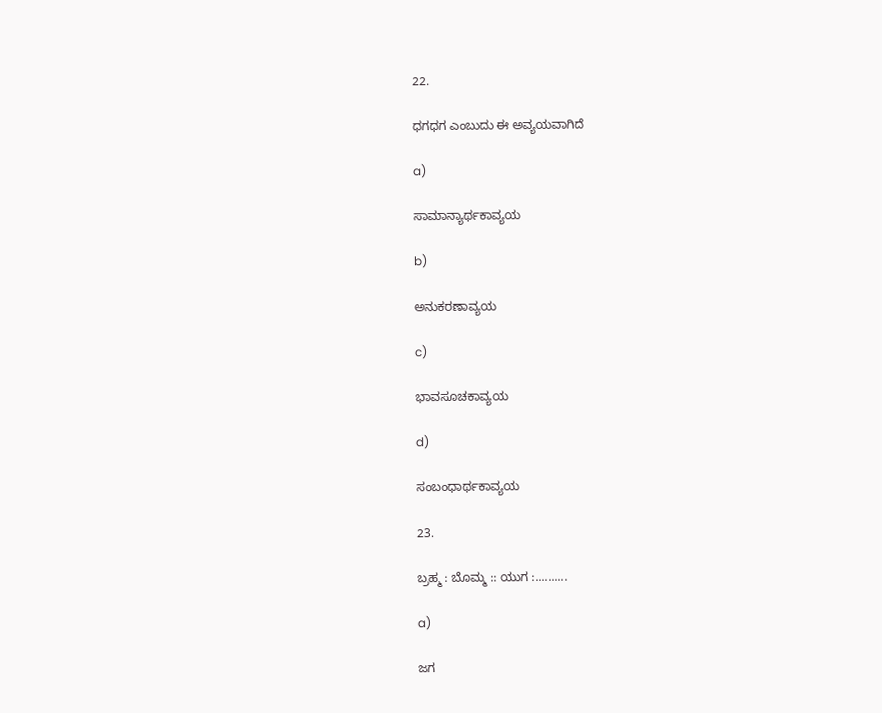22.

ಧಗಧಗ ಎಂಬುದು ಈ ಅವ್ಯಯವಾಗಿದೆ

a)

ಸಾಮಾನ್ಯಾರ್ಥಕಾವ್ಯಯ

b)

ಅನುಕರಣಾವ್ಯಯ

c)

ಭಾವಸೂಚಕಾವ್ಯಯ

d)

ಸಂಬಂಧಾರ್ಥಕಾವ್ಯಯ

23.

ಬ್ರಹ್ಮ : ಬೊಮ್ಮ :: ಯುಗ :..........

a)

ಜಗ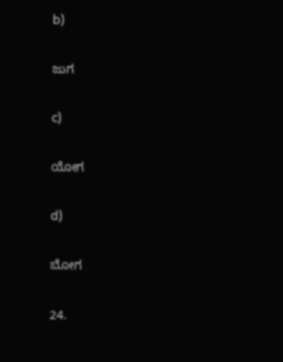b)

ಜುಗ

c)

ಯೋಗ

d)

ಬೋಗ

24.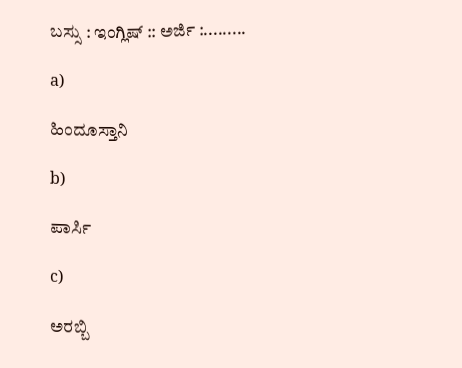ಬಸ್ಸು : ಇಂಗ್ಲಿಷ್ :: ಅರ್ಜಿ :.........

a)

ಹಿಂದೂಸ್ತಾನಿ

b)

ಪಾರ್ಸಿ

c)

ಅರಬ್ಬಿ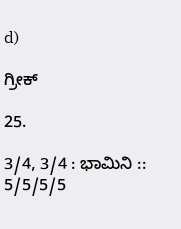d)

ಗ್ರೀಕ್

25.

3/4, 3/4 : ಭಾಮಿನಿ :: 5/5/5/5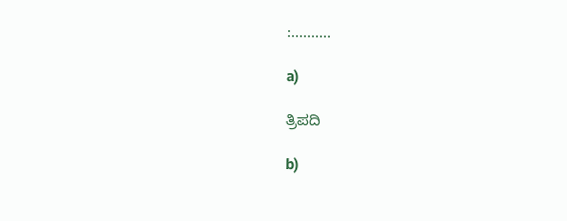:..........

a)

ತ್ರಿಪದಿ

b)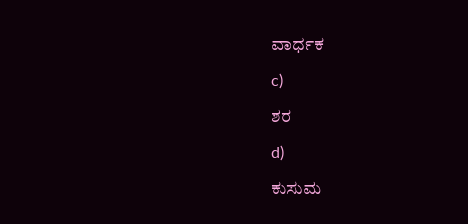ವಾರ್ಧಕ

c)

ಶರ

d)

ಕುಸುಮ